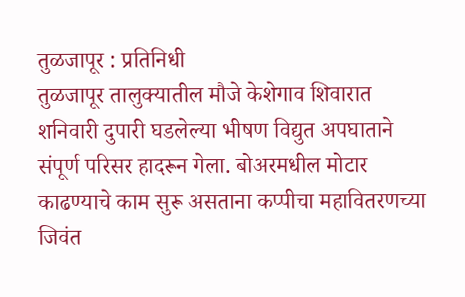तुळजापूर : प्रतिनिधी
तुळजापूर तालुक्यातील मौजे केशेगाव शिवारात शनिवारी दुपारी घडलेल्या भीषण विद्युत अपघाताने संपूर्ण परिसर हादरून गेला. बोअरमधील मोटार काढण्याचे काम सुरू असताना कप्पीचा महावितरणच्या जिवंत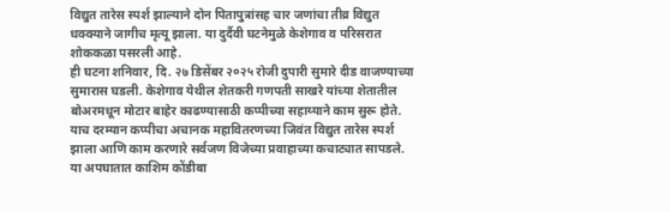विद्युत तारेस स्पर्श झाल्याने दोन पितापुत्रांसह चार जणांचा तीव्र विद्युत धक्क्याने जागीच मृत्यू झाला. या दुर्दैवी घटनेमुळे केशेगाव व परिसरात शोककळा पसरली आहे.
ही घटना शनिवार, दि. २७ डिसेंबर २०२५ रोजी दुपारी सुमारे दीड वाजण्याच्या सुमारास घडली. केशेगाव येथील शेतकरी गणपती साखरे यांच्या शेतातील बोअरमधून मोटार बाहेर काढण्यासाठी कप्पीच्या सहाय्याने काम सुरू होते. याच दरम्यान कप्पीचा अचानक महावितरणच्या जिवंत विद्युत तारेस स्पर्श झाला आणि काम करणारे सर्वजण विजेच्या प्रवाहाच्या कचाट्यात सापडले.
या अपघातात काशिम कोंडीबा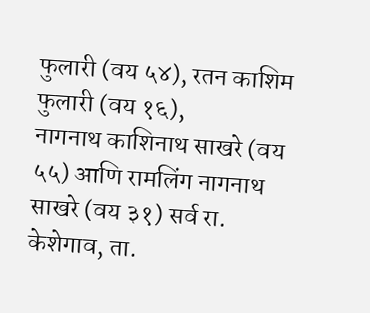फुलारी (वय ५४), रतन काशिम फुलारी (वय १६),
नागनाथ काशिनाथ साखरे (वय ५५) आणि रामलिंग नागनाथ साखरे (वय ३१) सर्व रा. केशेगाव, ता.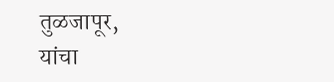तुळजापूर,
यांचा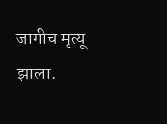जागीच मृत्यू झाला.